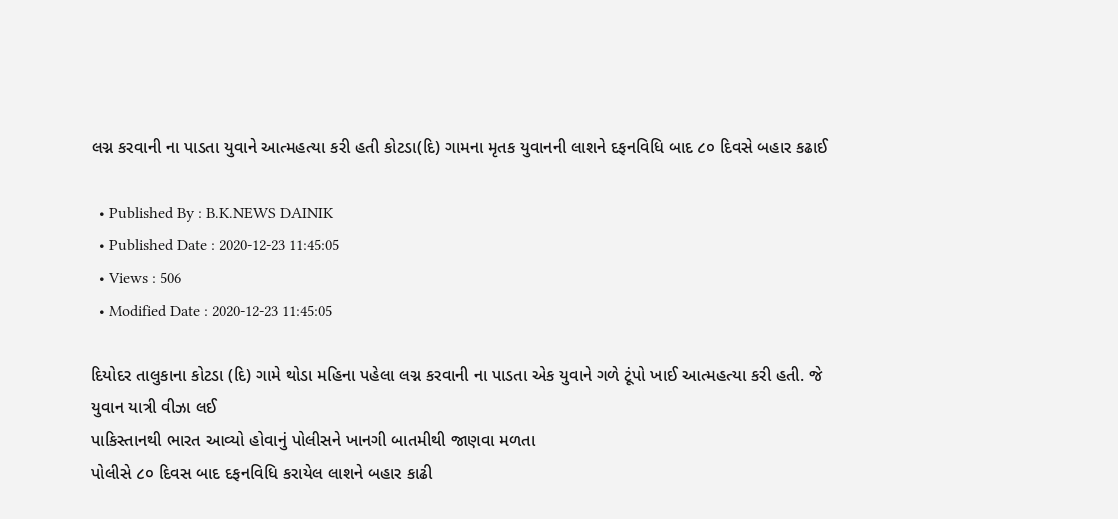લગ્ન કરવાની ના પાડતા યુવાને આત્મહત્યા કરી હતી કોટડા(દિ) ગામના મૃતક યુવાનની લાશને દફનવિધિ બાદ ૮૦ દિવસે બહાર કઢાઈ

  • Published By : B.K.NEWS DAINIK
  • Published Date : 2020-12-23 11:45:05
  • Views : 506
  • Modified Date : 2020-12-23 11:45:05

દિયોદર તાલુકાના કોટડા (દિ) ગામે થોડા મહિના પહેલા લગ્ન કરવાની ના પાડતા એક યુવાને ગળે ટૂંપો ખાઈ આત્મહત્યા કરી હતી. જે યુવાન યાત્રી વીઝા લઈ
પાકિસ્તાનથી ભારત આવ્યો હોવાનું પોલીસને ખાનગી બાતમીથી જાણવા મળતા
પોલીસે ૮૦ દિવસ બાદ દફનવિધિ કરાયેલ લાશને બહાર કાઢી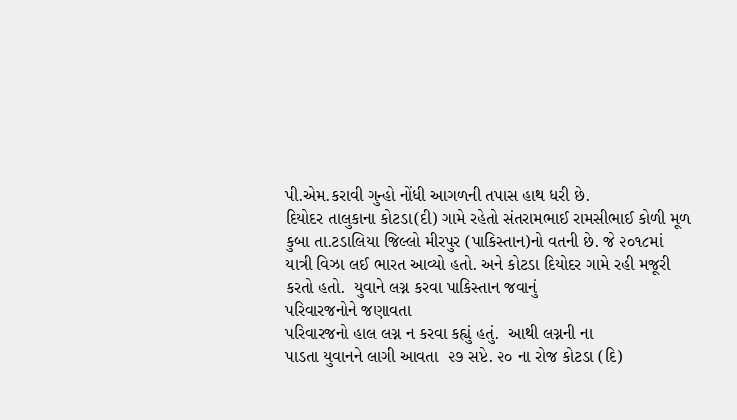પી.એમ.કરાવી ગુન્હો નોંધી આગળની તપાસ હાથ ધરી છે.
દિયોદર તાલુકાના કોટડા(દી) ગામે રહેતો સંતરામભાઈ રામસીભાઈ કોળી મૂળ કુબા તા.ટડાલિયા જિલ્લો મીરપુર (પાકિસ્તાન)નો વતની છે. જે ૨૦૧૮માં યાત્રી વિઝા લઈ ભારત આવ્યો હતો. અને કોટડા દિયોદર ગામે રહી મજૂરી કરતો હતો.  યુવાને લગ્ન કરવા પાકિસ્તાન જવાનું
પરિવારજનોને જણાવતા
પરિવારજનો હાલ લગ્ન ન કરવા કહ્યું હતું.  આથી લગ્નની ના
પાડતા યુવાનને લાગી આવતા  ૨૭ સપ્ટે. ૨૦ ના રોજ કોટડા (દિ)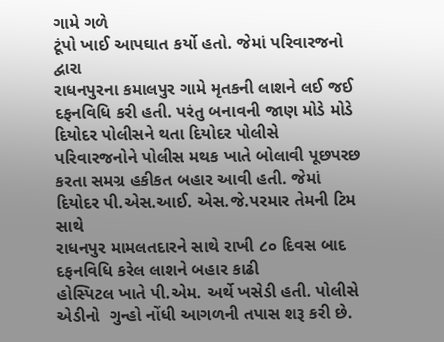ગામે ગળે
ટૂંપો ખાઈ આપઘાત કર્યો હતો. જેમાં પરિવારજનો દ્વારા
રાધનપુરના કમાલપુર ગામે મૃતકની લાશને લઈ જઈ દફનવિધિ કરી હતી. પરંતુ બનાવની જાણ મોડે મોડે દિયોદર પોલીસને થતા દિયોદર પોલીસે
પરિવારજનોને પોલીસ મથક ખાતે બોલાવી પૂછપરછ કરતા સમગ્ર હકીકત બહાર આવી હતી. જેમાં દિયોદર પી.એસ.આઈ. એસ.જે.પરમાર તેમની ટિમ સાથે
રાધનપુર મામલતદારને સાથે રાખી ૮૦ દિવસ બાદ દફનવિધિ કરેલ લાશને બહાર કાઢી
હોસ્પિટલ ખાતે પી.એમ. અર્થે ખસેડી હતી. પોલીસે એડીનો  ગુન્હો નોંધી આગળની તપાસ શરૂ કરી છે.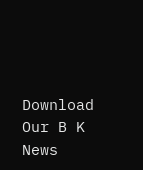Download Our B K News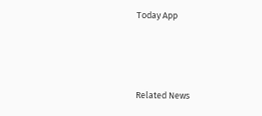Today App



Related News